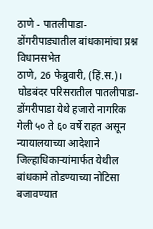ठाणे - पातलीपाडा-डोंगरीपाड्यातील बांधकामांचा प्रश्न विधानसभेत
ठाणे, 26 फेब्रुवारी, (हिं.स.)। घोडबंदर परिसरातील पातलीपाडा-डोंगरीपाडा येथे हजारो नागरिक गेली ५० ते ६० वर्षे राहत असून न्यायालयाच्या आदेशाने जिल्हाधिकाऱ्यांमार्फत येथील बांधकामे तोडण्याच्या नोटिसा बजावण्यात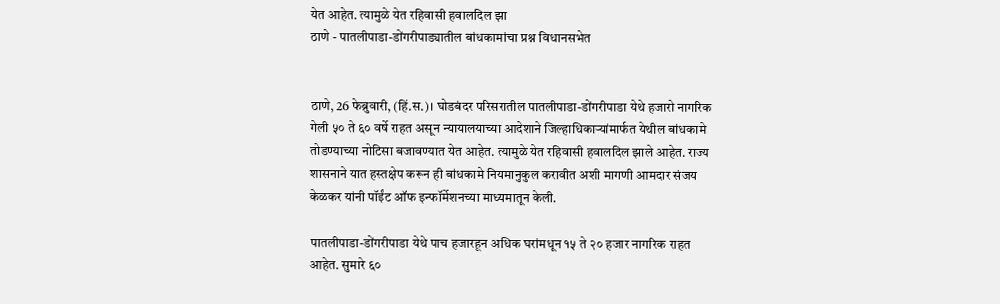येत आहेत. त्यामुळे येत रहिवासी हवालदिल झा
ठाणे - पातलीपाडा-डोंगरीपाड्यातील बांधकामांचा प्रश्न विधानसभेत


ठाणे, 26 फेब्रुवारी, (हिं.स.)। घोडबंदर परिसरातील पातलीपाडा-डोंगरीपाडा येथे हजारो नागरिक गेली ५० ते ६० वर्षे राहत असून न्यायालयाच्या आदेशाने जिल्हाधिकाऱ्यांमार्फत येथील बांधकामे तोडण्याच्या नोटिसा बजावण्यात येत आहेत. त्यामुळे येत रहिवासी हवालदिल झाले आहेत. राज्य शासनाने यात हस्तक्षेप करून ही बांधकामे नियमानुकुल करावीत अशी मागणी आमदार संजय केळकर यांनी पॉईंट ऑफ इन्फॉर्मेशनच्या माध्यमातून केली.

पातलीपाडा-डोंगरीपाडा येथे पाच हजारहून अधिक घरांमधून १५ ते २० हजार नागरिक राहत आहेत. सुमारे ६०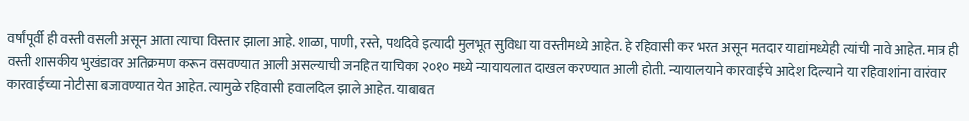वर्षांपूर्वी ही वस्ती वसली असून आता त्याचा विस्तार झाला आहे. शाळा, पाणी, रस्ते, पथदिवे इत्यादी मुलभूत सुविधा या वस्तीमध्ये आहेत. हे रहिवासी कर भरत असून मतदार याद्यांमध्येही त्यांची नावे आहेत. मात्र ही वस्ती शासकीय भुखंडावर अतिक्रमण करून वसवण्यात आली असल्याची जनहित याचिका २०१० मध्ये न्यायायलात दाखल करण्यात आली होती. न्यायालयाने कारवाईचे आदेश दिल्याने या रहिवाशांना वारंवार कारवाईच्या नोटीसा बजावण्यात येत आहेत. त्यामुळे रहिवासी हवालदिल झाले आहेत. याबाबत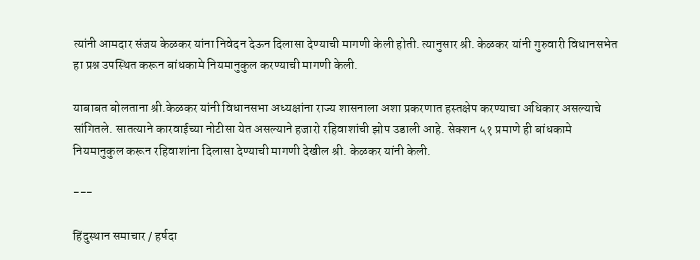त्यांनी आमदार संजय केळकर यांना निवेदन देऊन दिलासा देण्याची मागणी केली होती. त्यानुसार श्री. केळकर यांनी गुरुवारी विधानसभेत हा प्रश्न उपस्थित करून बांधकामे नियमानुकुल करण्याची मागणी केली.

याबाबत बोलताना श्री.केळकर यांनी विधानसभा अध्यक्षांना राज्य शासनाला अशा प्रकरणात हस्तक्षेप करण्याचा अधिकार असल्याचे सांगितले. सातत्याने कारवाईच्या नोटीसा येत असल्याने हजारो रहिवाशांची झोप उडाली आहे. सेक्शन ५१ प्रमाणे ही बांधकामे नियमानुकुल करून रहिवाशांना दिलासा देण्याची मागणी देखील श्री. केळकर यांनी केली.

---

हिंदुस्थान समाचार / हर्षदा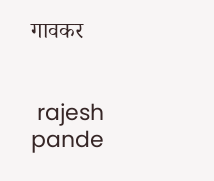गावकर


 rajesh pande